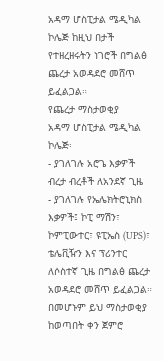አዳማ ሆስፒታል ሜዲካል ኮሌጅ ከዚህ በታች የተዘረዘሩትን ነገሮች በግልፅ ጨረታ አወዳደሮ መሸጥ ይፈልጋል።
የጨረታ ማስታወቂያ
አዳማ ሆስፒታል ሜዲካል ኮሌጅ፡
- ያገለገሉ አሮጌ እቃዎች ብረታ ብረቶች ለአንደኛ ጊዜ
- ያገለገሉ የኤሌክትሮኒክስ እቃዎች፤ ኮፒ ማሽን፣ ኮምፒውተር፣ ዩፒኤስ (UPS)፣ ቴሌቪዥን እና ፕሪንተር ለሶስተኛ ጊዜ በግልፅ ጨረታ አወዳደሮ መሸጥ ይፈልጋል።
በመሆኑም ይህ ማስታወቂያ ከወጣበት ቀን ጀምሮ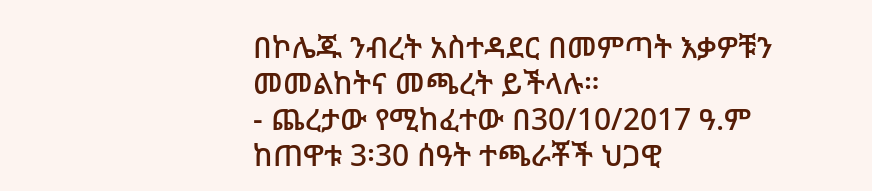በኮሌጁ ንብረት አስተዳደር በመምጣት እቃዎቹን መመልከትና መጫረት ይችላሉ።
- ጨረታው የሚከፈተው በ30/10/2017 ዓ.ም ከጠዋቱ 3፡30 ሰዓት ተጫራቾች ህጋዊ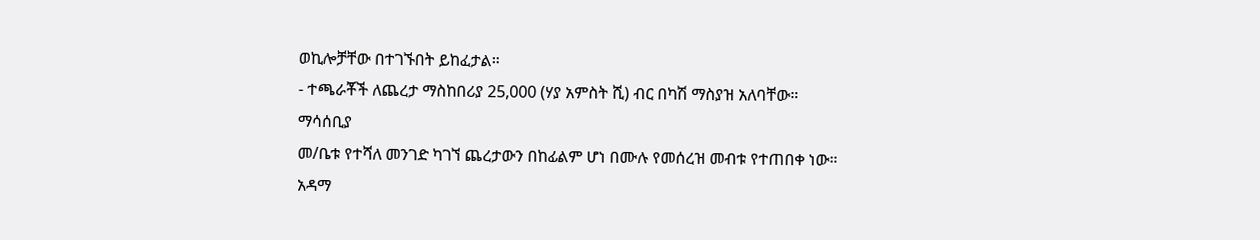ወኪሎቻቸው በተገኙበት ይከፈታል።
- ተጫራቾች ለጨረታ ማስከበሪያ 25,000 (ሃያ አምስት ሺ) ብር በካሽ ማስያዝ አለባቸው።
ማሳሰቢያ
መ/ቤቱ የተሻለ መንገድ ካገኘ ጨረታውን በከፊልም ሆነ በሙሉ የመሰረዝ መብቱ የተጠበቀ ነው።
አዳማ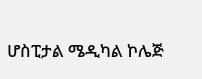ሆስፒታል ሜዲካል ኮሌጅ